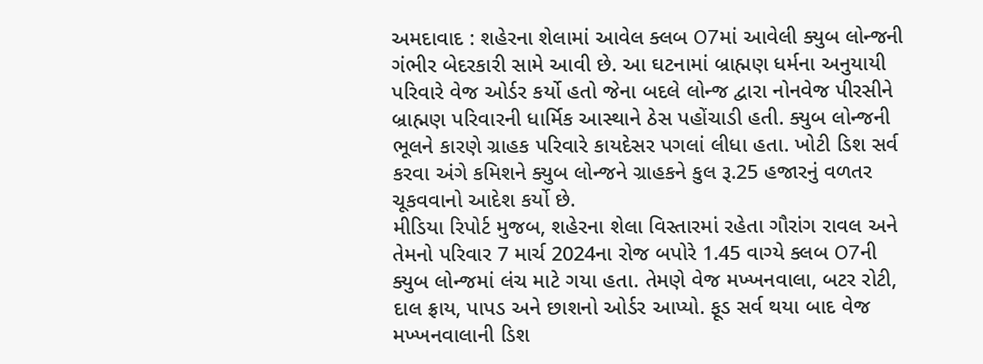અમદાવાદ : શહેરના શેલામાં આવેલ ક્લબ O7માં આવેલી ક્યુબ લોન્જની ગંભીર બેદરકારી સામે આવી છે. આ ઘટનામાં બ્રાહ્મણ ધર્મના અનુયાયી પરિવારે વેજ ઓર્ડર કર્યો હતો જેના બદલે લોન્જ દ્વારા નોનવેજ પીરસીને બ્રાહ્મણ પરિવારની ધાર્મિક આસ્થાને ઠેસ પહોંચાડી હતી. ક્યુબ લોન્જની ભૂલને કારણે ગ્રાહક પરિવારે કાયદેસર પગલાં લીધા હતા. ખોટી ડિશ સર્વ કરવા અંગે કમિશને ક્યુબ લોન્જને ગ્રાહકને કુલ રૂ.25 હજારનું વળતર ચૂકવવાનો આદેશ કર્યો છે.
મીડિયા રિપોર્ટ મુજબ, શહેરના શેલા વિસ્તારમાં રહેતા ગૌરાંગ રાવલ અને તેમનો પરિવાર 7 માર્ચ 2024ના રોજ બપોરે 1.45 વાગ્યે ક્લબ O7ની ક્યુબ લોન્જમાં લંચ માટે ગયા હતા. તેમણે વેજ મખ્ખનવાલા, બટર રોટી, દાલ ફ્રાય, પાપડ અને છાશનો ઓર્ડર આપ્યો. ફૂડ સર્વ થયા બાદ વેજ મખ્ખનવાલાની ડિશ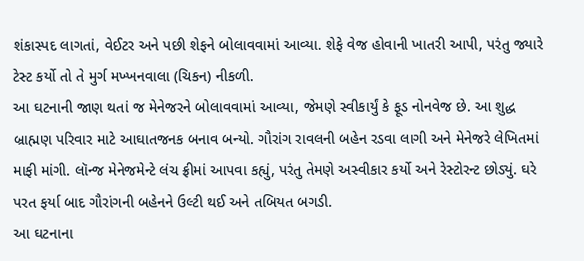શંકાસ્પદ લાગતાં, વેઈટર અને પછી શેફને બોલાવવામાં આવ્યા. શેફે વેજ હોવાની ખાતરી આપી, પરંતુ જ્યારે ટેસ્ટ કર્યો તો તે મુર્ગ મખ્ખનવાલા (ચિકન) નીકળી.
આ ઘટનાની જાણ થતાં જ મેનેજરને બોલાવવામાં આવ્યા, જેમણે સ્વીકાર્યું કે ફૂડ નોનવેજ છે. આ શુદ્ધ બ્રાહ્મણ પરિવાર માટે આઘાતજનક બનાવ બન્યો. ગૌરાંગ રાવલની બહેન રડવા લાગી અને મેનેજરે લેખિતમાં માફી માંગી. લૉન્જ મેનેજમેન્ટે લંચ ફ્રીમાં આપવા કહ્યું, પરંતુ તેમણે અસ્વીકાર કર્યો અને રેસ્ટોરન્ટ છોડ્યું. ઘરે પરત ફર્યા બાદ ગૌરાંગની બહેનને ઉલ્ટી થઈ અને તબિયત બગડી.
આ ઘટનાના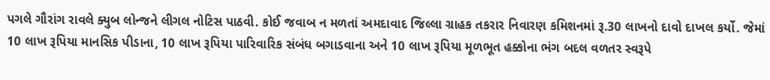પગલે ગૌરાંગ રાવલે ક્યુબ લોન્જને લીગલ નોટિસ પાઠવી. કોઈ જવાબ ન મળતાં અમદાવાદ જિલ્લા ગ્રાહક તકરાર નિવારણ કમિશનમાં રૂ.30 લાખનો દાવો દાખલ કર્યો. જેમાં 10 લાખ રૂપિયા માનસિક પીડાના, 10 લાખ રૂપિયા પારિવારિક સંબંધ બગાડવાના અને 10 લાખ રૂપિયા મૂળભૂત હક્કોના ભંગ બદલ વળતર સ્વરૂપે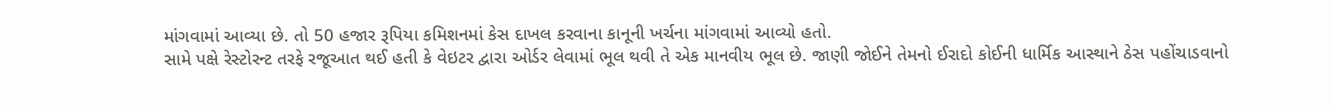માંગવામાં આવ્યા છે. તો 50 હજાર રૂપિયા કમિશનમાં કેસ દાખલ કરવાના કાનૂની ખર્ચના માંગવામાં આવ્યો હતો.
સામે પક્ષે રેસ્ટોરન્ટ તરફે રજૂઆત થઈ હતી કે વેઇટર દ્વારા ઓર્ડર લેવામાં ભૂલ થવી તે એક માનવીય ભૂલ છે. જાણી જોઈને તેમનો ઈરાદો કોઈની ધાર્મિક આસ્થાને ઠેસ પહોંચાડવાનો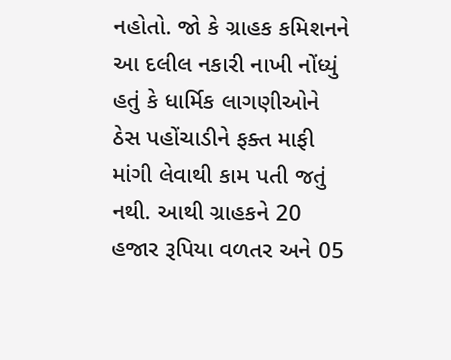નહોતો. જો કે ગ્રાહક કમિશનને આ દલીલ નકારી નાખી નોંધ્યું હતું કે ધાર્મિક લાગણીઓને ઠેસ પહોંચાડીને ફક્ત માફી માંગી લેવાથી કામ પતી જતું નથી. આથી ગ્રાહકને 20 હજાર રૂપિયા વળતર અને 05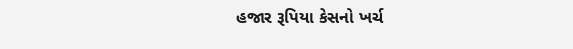હજાર રૂપિયા કેસનો ખર્ચ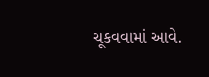ચૂકવવામાં આવે.